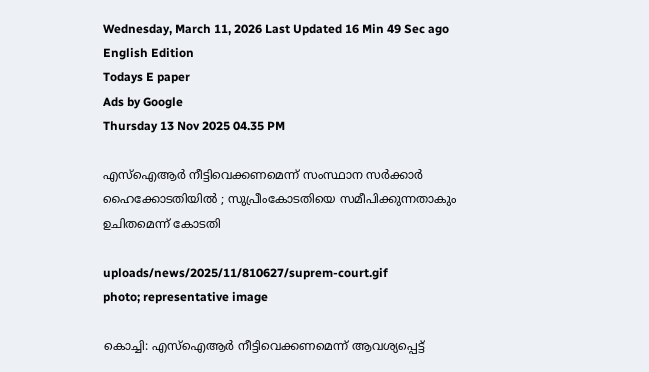Wednesday, March 11, 2026 Last Updated 16 Min 49 Sec ago English Edition
Todays E paper
Ads by Google
Thursday 13 Nov 2025 04.35 PM

എസ്ഐആർ നീട്ടിവെക്കണമെന്ന് സംസ്ഥാന സർക്കാർ ഹൈക്കോടതിയിൽ ; സുപ്രീംകോടതിയെ സമീപിക്കുന്നതാകും ഉചിതമെന്ന് കോടതി

uploads/news/2025/11/810627/suprem-court.gif
photo; representative image

കൊച്ചി: എസ്ഐആർ നീട്ടിവെക്കണമെന്ന് ആവശ്യപ്പെട്ട്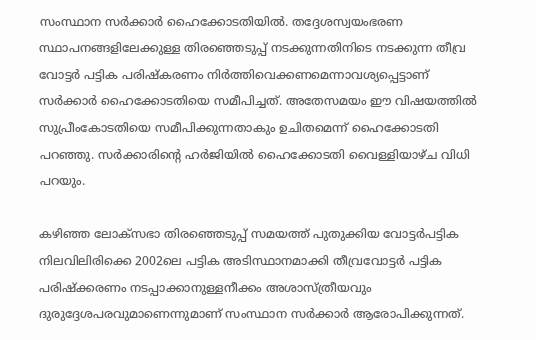സംസ്ഥാന സർക്കാർ ഹൈക്കോടതിയിൽ. തദ്ദേശസ്വയംഭരണ സ്ഥാപനങ്ങളിലേക്കുള്ള തിര‍ഞ്ഞെടുപ്പ് നടക്കുന്നതിനിടെ നടക്കുന്ന തീവ്ര വോട്ടർ പട്ടിക പരിഷ്കരണം നിർത്തിവെക്കണമെന്നാവശ്യപ്പെട്ടാണ് സർക്കാർ ഹൈക്കോടതിയെ സമീപിച്ചത്. അതേസമയം ഈ വിഷയത്തിൽ സുപ്രീംകോടതിയെ സമീപിക്കുന്നതാകും ഉചിതമെന്ന് ഹൈക്കോടതി പറഞ്ഞു. സർക്കാരിന്റെ ഹർജിയിൽ ഹൈക്കോടതി വൈള്ളിയാഴ്ച വിധി പറയും.

കഴിഞ്ഞ ലോക്സഭാ തിരഞ്ഞെടുപ്പ് സമയത്ത് പുതുക്കിയ വോട്ടർപട്ടിക നിലവിലിരിക്കെ 2002ലെ പട്ടിക അടിസ്ഥാനമാക്കി തീവ്രവോട്ടർ പട്ടിക പരിഷ്ക്കരണം നടപ്പാക്കാനുള്ളനീക്കം അശാസ്ത്രീയവും ദുരുദ്ദേശപരവുമാണെന്നുമാണ് സംസ്ഥാന സർക്കാർ ആരോപിക്കുന്നത്.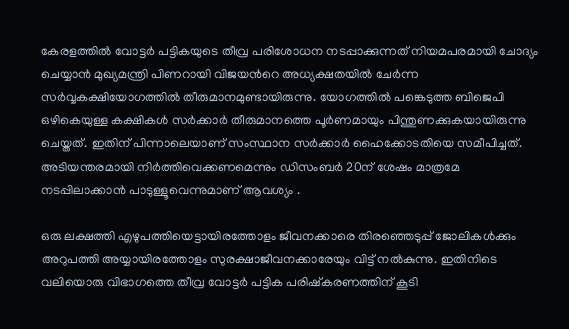കേരളത്തിൽ വോട്ടർ പട്ടികയുടെ തീവ്ര പരിശോധന നടപ്പാക്കുന്നത് നിയമപരമായി ചോദ്യം ചെയ്യാൻ മുഖ്യമന്ത്രി പിണറായി വിജയൻറെ അധ്യക്ഷതയിൽ ചേർന്ന സർവ്വകക്ഷിയോഗത്തിൽ തീരുമാനമുണ്ടായിരുന്നു. യോഗത്തിൽ പങ്കെടുത്ത ബിജെപി ഒഴികെയുള്ള കക്ഷികൾ സർക്കാർ തീരുമാനത്തെ പൂർണമായും പിന്തുണക്കുകയായിരുന്നു ചെയ്തത്. ഇതിന് പിന്നാലെയാണ് സംസ്ഥാന സർക്കാർ‌ ഹൈക്കോടതിയെ സമീപിച്ചത്. അടിയന്തരമായി നിർത്തിവെക്കണമെന്നും ഡിസംബർ 20ന് ശേഷം മാത്രമേ നടപ്പിലാക്കാൻ പാടുള്ളൂവെന്നുമാണ് ആവശ്യം .

ഒരു ലക്ഷത്തി എഴുപത്തിയെട്ടായിരത്തോളം ജീവനക്കാരെ തിരഞ്ഞെടുപ്പ് ജോലികൾക്കും അറുപത്തി അയ്യായിരത്തോളം സുരക്ഷാജീവനക്കാരേയും വിട്ട് നൽകുന്നു. ഇതിനിടെ വലിയൊരു വിഭാഗത്തെ തീവ്ര വോട്ടർ പട്ടിക പരിഷ്കരണത്തിന് കൂടി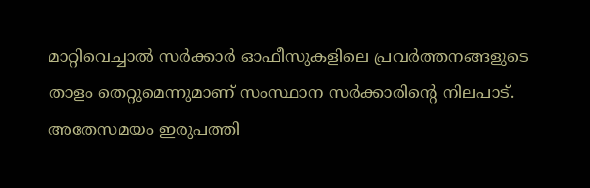മാറ്റിവെച്ചാൽ സർക്കാർ ഓഫീസുകളിലെ പ്രവർത്തനങ്ങളുടെ താളം തെറ്റുമെന്നുമാണ് സംസ്ഥാന സർക്കാരിന്റെ നിലപാട്. അതേസമയം ഇരുപത്തി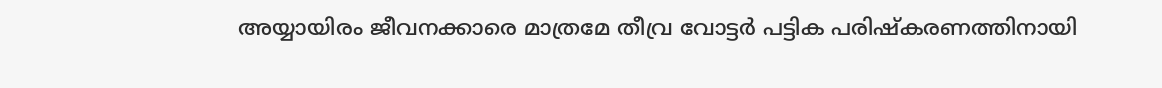അയ്യായിരം ജീവനക്കാരെ മാത്രമേ തീവ്ര വോട്ടർ പട്ടിക പരിഷ്കരണത്തിനായി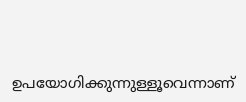ഉപയോഗിക്കുന്നുള്ളൂവെന്നാണ്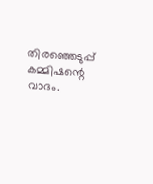തിരഞ്ഞെടുപ്പ് കമ്മിഷന്റെ വാദം.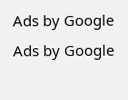Ads by Google
Ads by Google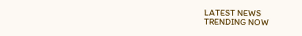LATEST NEWS
TRENDING NOW